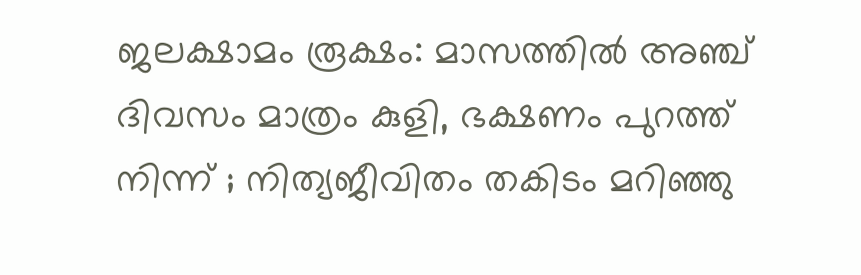ജലക്ഷാമം രൂക്ഷം: മാസത്തില്‍ അഞ്ച് ദിവസം മാത്രം കുളി, ഭക്ഷണം പുറത്ത് നിന്ന് ; നിത്യജീവിതം തകിടം മറിഞ്ഞു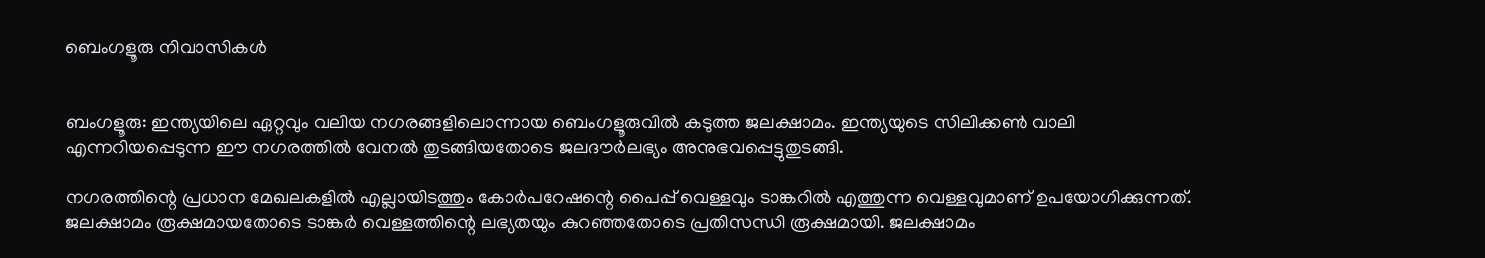ബെംഗളൂരു നിവാസികള്‍


ബംഗളൂരു: ഇന്ത്യയിലെ ഏറ്റവും വലിയ നഗരങ്ങളിലൊന്നായ ബെംഗളൂരുവില്‍ കടുത്ത ജലക്ഷാമം. ഇന്ത്യയുടെ സിലിക്കണ്‍ വാലി എന്നറിയപ്പെടുന്ന ഈ നഗരത്തില്‍ വേനല്‍ തുടങ്ങിയതോടെ ജലദൗർലഭ്യം അനുഭവപ്പെട്ടുതുടങ്ങി.

നഗരത്തിന്റെ പ്രധാന മേഖലകളില്‍ എല്ലായിടത്തും കോർപറേഷന്റെ പൈപ്പ് വെള്ളവും ടാങ്കറില്‍ എത്തുന്ന വെള്ളവുമാണ് ഉപയോഗിക്കുന്നത്. ജലക്ഷാമം രൂക്ഷമായതോടെ ടാങ്കർ വെള്ളത്തിന്റെ ലഭ്യതയും കുറഞ്ഞതോടെ പ്രതിസന്ധി രൂക്ഷമായി. ജലക്ഷാമം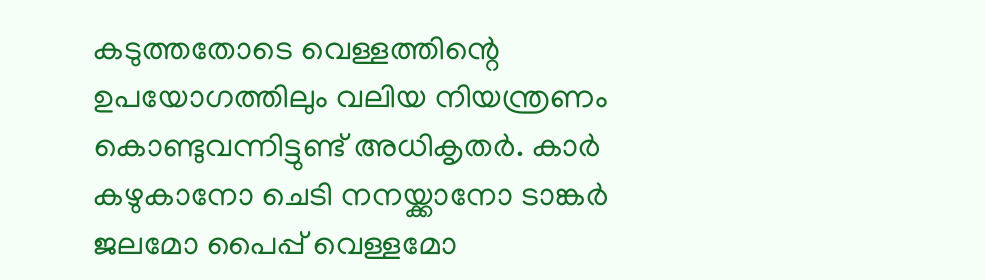കടുത്തതോടെ വെള്ളത്തിന്റെ ഉപയോഗത്തിലും വലിയ നിയന്ത്രണം കൊണ്ടുവന്നിട്ടുണ്ട് അധികൃതർ. കാർ കഴുകാനോ ചെടി നനയ്ക്കാനോ ടാങ്കർ ജലമോ പൈപ്പ് വെള്ളമോ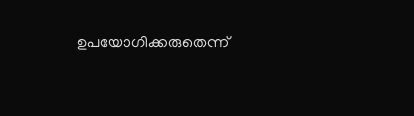ഉപയോഗിക്കരുതെന്ന്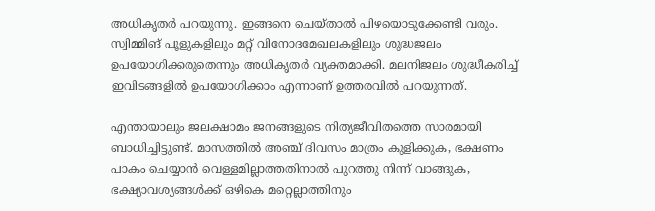അധികൃതർ പറയുന്നു. ഇങ്ങനെ ചെയ്താല്‍ പിഴയൊടുക്കേണ്ടി വരും.
സ്വിമ്മിങ് പൂളുകളിലും മറ്റ് വിനോദമേഖലകളിലും ശുദ്ധജലം ഉപയോഗിക്കരുതെന്നും അധികൃതർ വ്യക്തമാക്കി. മലനിജലം ശുദ്ധീകരിച്ച്‌ ഇവിടങ്ങളില്‍ ഉപയോഗിക്കാം എന്നാണ് ഉത്തരവില്‍ പറയുന്നത്.

എന്തായാലും ജലക്ഷാമം ജനങ്ങളുടെ നിത്യജീവിതത്തെ സാരമായി ബാധിച്ചിട്ടുണ്ട്. മാസത്തില്‍ അഞ്ച് ദിവസം മാത്രം കുളിക്കുക, ഭക്ഷണം പാകം ചെയ്യാൻ വെള്ളമില്ലാത്തതിനാല്‍ പുറത്തു നിന്ന് വാങ്ങുക, ഭക്ഷ്യാവശ്യങ്ങള്‍ക്ക് ഒഴികെ മറ്റെല്ലാത്തിനും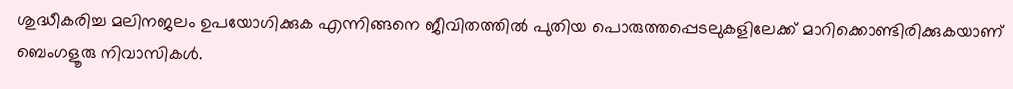ശുദ്ധീകരിച്ച മലിനജലം ഉപയോഗിക്കുക എന്നിങ്ങനെ ജീവിതത്തില്‍ പുതിയ പൊരുത്തപ്പെടലുകളിലേക്ക് മാറിക്കൊണ്ടിരിക്കുകയാണ് ബെംഗളൂരു നിവാസികള്‍.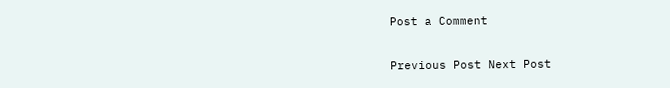Post a Comment

Previous Post Next Post